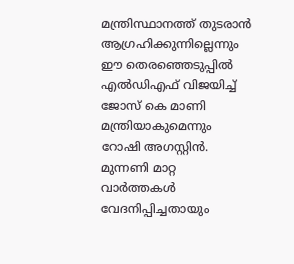മന്ത്രിസ്ഥാനത്ത് തുടരാൻ ആഗ്രഹിക്കുന്നില്ലെന്നും ഈ തെരഞ്ഞെടുപ്പിൽ എൽഡിഎഫ് വിജയിച്ച് ജോസ് കെ മാണി മന്ത്രിയാകുമെന്നും റോഷി അഗസ്റ്റിൻ. മുന്നണി മാറ്റ വാർത്തകൾ വേദനിപ്പിച്ചതായും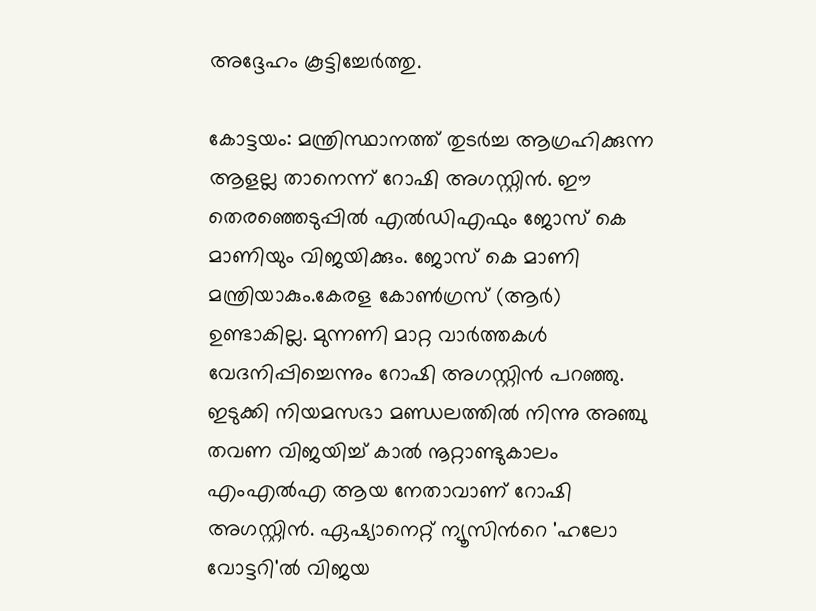അദ്ദേഹം കൂട്ടിച്ചേർത്തു.

കോട്ടയം: മന്ത്രിസ്ഥാനത്ത് തുടർച്ച ആഗ്രഹിക്കുന്ന ആളല്ല താനെന്ന് റോഷി അഗസ്റ്റിൻ. ഈ തെരഞ്ഞെടുപ്പിൽ എൽഡിഎഫും ജോസ് കെ മാണിയും വിജയിക്കും. ജോസ് കെ മാണി മന്ത്രിയാകും.കേരള കോണ്‍ഗ്രസ് (ആർ) ഉണ്ടാകില്ല. മുന്നണി മാറ്റ വാര്‍ത്തകള്‍ വേദനിപ്പിച്ചെന്നും റോഷി അഗസ്റ്റിൻ പറഞ്ഞു. ഇടുക്കി നിയമസഭാ മണ്ഡലത്തിൽ നിന്നു അഞ്ചു തവണ വിജയിച്ച് കാൽ നൂറ്റാണ്ടുകാലം എംഎൽഎ ആയ നേതാവാണ് റോഷി അഗസ്റ്റിൻ. ഏഷ്യാനെറ്റ് ന്യൂസിന്‍റെ 'ഹലോ വോട്ടറി'ല്‍ വിജയ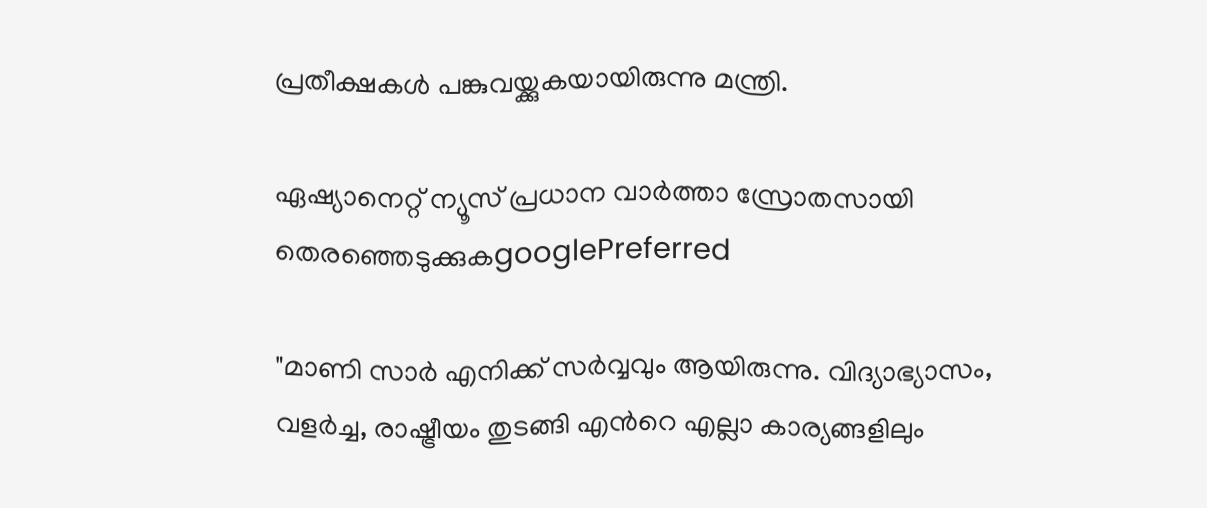പ്രതീക്ഷകൾ പങ്കുവയ്ക്കുകയായിരുന്നു മന്ത്രി.

ഏഷ്യാനെറ്റ് ന്യൂസ് പ്രധാന വാർത്താ സ്രോതസായി തെരഞ്ഞെടുക്കുകgooglePreferred

"മാണി സാർ എനിക്ക് സർവ്വവും ആയിരുന്നു. വിദ്യാഭ്യാസം, വളർച്ച, രാഷ്ട്രീയം തുടങ്ങി എന്‍റെ എല്ലാ കാര്യങ്ങളിലും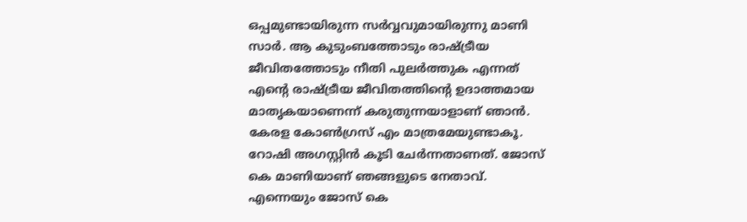ഒപ്പമുണ്ടായിരുന്ന സർവ്വവുമായിരുന്നു മാണി സാർ. ആ കുടുംബത്തോടും രാഷ്ട്രീയ ജീവിതത്തോടും നീതി പുലർത്തുക എന്നത് എന്‍റെ രാഷ്ട്രീയ ജീവിതത്തിന്‍റെ ഉദാത്തമായ മാതൃകയാണെന്ന് കരുതുന്നയാളാണ് ഞാൻ. കേരള കോണ്‍ഗ്രസ് എം മാത്രമേയുണ്ടാകൂ. റോഷി അഗസ്റ്റിൻ കൂടി ചേർന്നതാണത്. ജോസ് കെ മാണിയാണ് ഞങ്ങളുടെ നേതാവ്. എന്നെയും ജോസ് കെ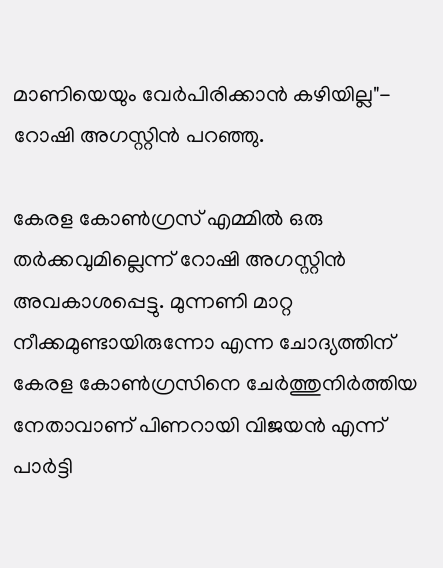മാണിയെയും വേർപിരിക്കാൻ കഴിയില്ല"- റോഷി അഗസ്റ്റിൻ പറഞ്ഞു.

കേരള കോണ്‍ഗ്രസ് എമ്മിൽ ഒരു തർക്കവുമില്ലെന്ന് റോഷി അഗസ്റ്റിൻ അവകാശപ്പെട്ടു. മുന്നണി മാറ്റ നീക്കമുണ്ടായിരുന്നോ എന്ന ചോദ്യത്തിന് കേരള കോണ്‍ഗ്രസിനെ ചേർത്തുനിർത്തിയ നേതാവാണ് പിണറായി വിജയൻ എന്ന് പാർട്ടി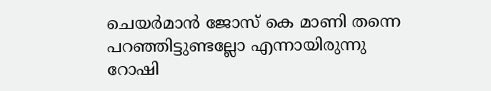ചെയർമാൻ ജോസ് കെ മാണി തന്നെ പറഞ്ഞിട്ടുണ്ടല്ലോ എന്നായിരുന്നു റോഷി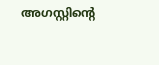അഗസ്റ്റിന്‍റെ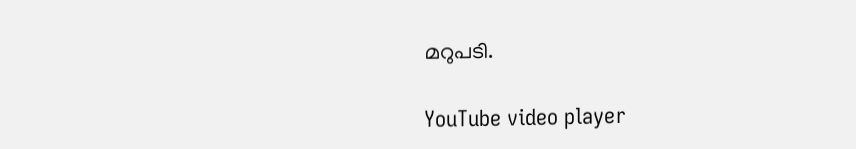മറുപടി.

YouTube video player